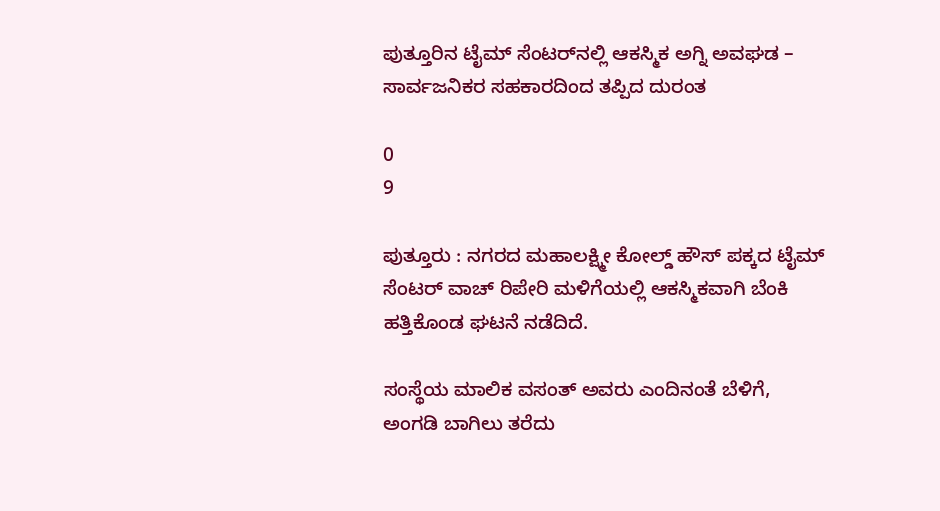ಪುತ್ತೂರಿನ ಟೈಮ್ ಸೆಂಟರ್‌ನಲ್ಲಿ ಆಕಸ್ಮಿಕ ಅಗ್ನಿ ಅವಘಡ – ಸಾರ್ವಜನಿಕರ ಸಹಕಾರದಿಂದ ತಪ್ಪಿದ ದುರಂತ

0
9

ಪುತ್ತೂರು : ನಗರದ ಮಹಾಲಕ್ಷ್ಮೀ ಕೋಲ್ಡ್ ಹೌಸ್ ಪಕ್ಕದ ಟೈಮ್ ಸೆಂಟರ್ ವಾಚ್ ರಿಪೇರಿ ಮಳಿಗೆಯಲ್ಲಿ ಆಕಸ್ಮಿಕವಾಗಿ ಬೆಂಕಿ ಹತ್ತಿಕೊಂಡ ಘಟನೆ ನಡೆದಿದೆ.

ಸಂಸ್ಥೆಯ ಮಾಲಿಕ ವಸಂತ್ ಅವರು ಎಂದಿನಂತೆ ಬೆಳಿಗೆ, ಅಂಗಡಿ ಬಾಗಿಲು ತರೆದು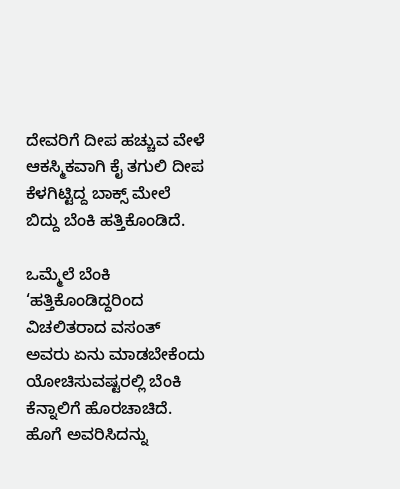ದೇವರಿಗೆ ದೀಪ ಹಚ್ಚುವ ವೇಳೆ ಆಕಸ್ಮಿಕವಾಗಿ ಕೈ ತಗುಲಿ ದೀಪ ಕೆಳಗಿಟ್ಟಿದ್ದ ಬಾಕ್ಸ್ ಮೇಲೆ ಬಿದ್ದು ಬೆಂಕಿ ಹತ್ತಿಕೊಂಡಿದೆ.

ಒಮ್ಮೆಲೆ ಬೆಂಕಿ ‘ಹತ್ತಿಕೊಂಡಿದ್ದರಿಂದ ವಿಚಲಿತರಾದ ವಸಂತ್ ಅವರು ಏನು ಮಾಡಬೇಕೆಂದು ಯೋಚಿಸುವಷ್ಟರಲ್ಲಿ ಬೆಂಕಿ ಕೆನ್ನಾಲಿಗೆ ಹೊರಚಾಚಿದೆ. ಹೊಗೆ ಅವರಿಸಿದನ್ನು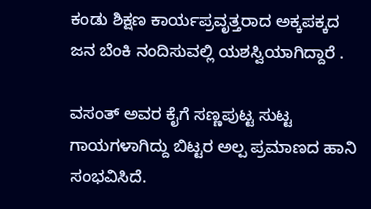ಕಂಡು ಶಿಕ್ಷಣ ಕಾರ್ಯಪ್ರವೃತ್ತರಾದ ಅಕ್ಕಪಕ್ಕದ ಜನ ಬೆಂಕಿ ನಂದಿಸುವಲ್ಲಿ ಯಶಸ್ವಿಯಾಗಿದ್ದಾರೆ .

ವಸಂತ್ ಅವರ ಕೈಗೆ ಸಣ್ಣಪುಟ್ಟ ಸುಟ್ಟ ಗಾಯಗಳಾಗಿದ್ದು ಬಿಟ್ಟರ ಅಲ್ಪ ಪ್ರಮಾಣದ ಹಾನಿ ಸಂಭವಿಸಿದೆ.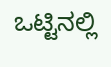ಒಟ್ಟಿನಲ್ಲಿ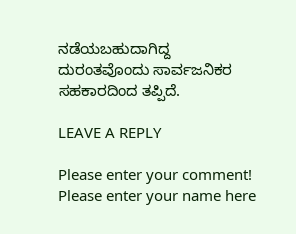ನಡೆಯಬಹುದಾಗಿದ್ದ ದುರಂತವೊಂದು ಸಾರ್ವಜನಿಕರ ಸಹಕಾರದಿಂದ ತಪ್ಪಿದೆ.

LEAVE A REPLY

Please enter your comment!
Please enter your name here